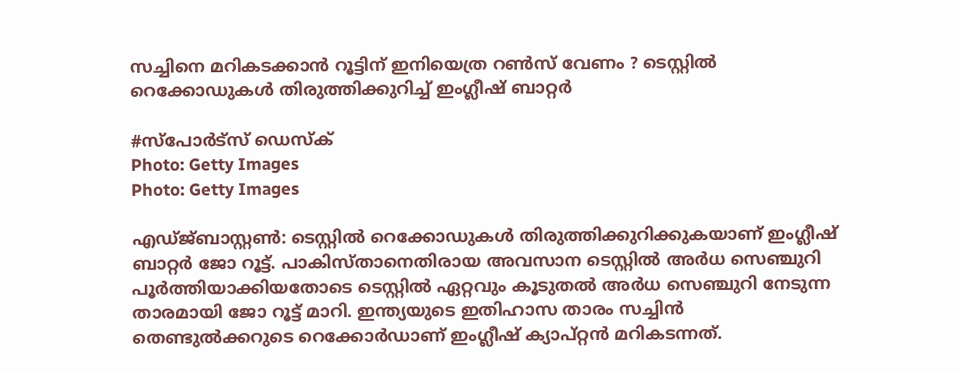സച്ചിനെ മറികടക്കാൻ റൂട്ടിന് ഇനിയെത്ര റൺസ് വേണം ? ടെസ്റ്റിൽ റെക്കോഡുകൾ തിരുത്തിക്കുറിച്ച് ഇംഗ്ലീഷ് ബാറ്റർ

#സ്പോർട്സ് ഡെസ്ക്
Photo: Getty Images
Photo: Getty Images

എഡ്ജ്ബാസ്റ്റൺ: ടെസ്റ്റിൽ റെക്കോഡുകൾ തിരുത്തിക്കുറിക്കുകയാണ് ഇംഗ്ലീഷ് ബാറ്റർ ജോ റൂട്ട്. പാകിസ്താനെതിരായ അവസാന ടെസ്റ്റിൽ അർധ സെഞ്ചുറി പൂർത്തിയാക്കിയതോടെ ടെസ്റ്റിൽ ഏറ്റവും കൂടുതൽ അർധ സെഞ്ചുറി നേടുന്ന താരമായി ജോ റൂട്ട് മാറി. ഇന്ത്യയുടെ ഇതിഹാസ താരം സച്ചിൻ തെണ്ടുൽക്കറുടെ റെക്കോർഡാണ് ഇംഗ്ലീഷ് ക്യാപ്റ്റൻ മറികടന്നത്.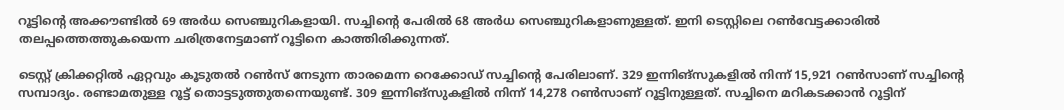റൂട്ടിന്റെ അക്കൗണ്ടിൽ 69 അർധ സെഞ്ചുറികളായി. സച്ചിന്റെ പേരിൽ 68 അർധ സെഞ്ചുറികളാണുള്ളത്. ഇനി ടെസ്റ്റിലെ റൺവേട്ടക്കാരിൽ തലപ്പത്തെത്തുകയെന്ന ചരിത്രനേട്ടമാണ് റൂട്ടിനെ കാത്തിരിക്കുന്നത്.

ടെസ്റ്റ് ക്രിക്കറ്റിൽ ഏറ്റവും കൂടുതൽ റൺസ് നേടുന്ന താരമെന്ന റെക്കോഡ് സച്ചിന്റെ പേരിലാണ്. 329 ഇന്നിങ്‌സുകളിൽ നിന്ന് 15,921 റൺസാണ് സച്ചിന്റെ സമ്പാദ്യം. രണ്ടാമതുള്ള റൂട്ട് തൊട്ടടുത്തുതന്നെയുണ്ട്. 309 ഇന്നിങ്‌സുകളിൽ നിന്ന് 14,278 റൺസാണ് റൂട്ടിനുള്ളത്. സച്ചിനെ മറികടക്കാൻ റൂട്ടിന്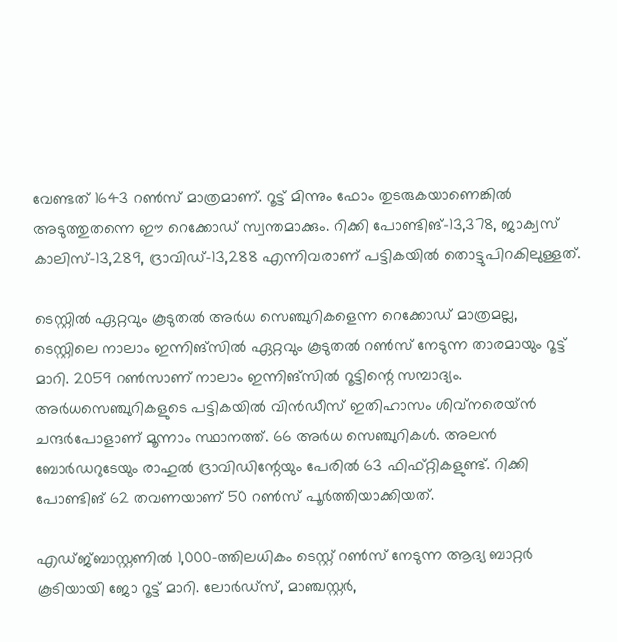വേണ്ടത് 1643 റൺസ് മാത്രമാണ്. റൂട്ട് മിന്നും ഫോം തുടരുകയാണെങ്കിൽ അടുത്തുതന്നെ ഈ റെക്കോഡ് സ്വന്തമാക്കും. റിക്കി പോണ്ടിങ്-13,378, ജാക്വസ് കാലിസ്-13,289, ദ്രാവിഡ്-13,288 എന്നിവരാണ് പട്ടികയിൽ തൊട്ടുപിറകിലുള്ളത്.

ടെസ്റ്റിൽ ഏറ്റവും കൂടുതൽ അർധ സെഞ്ചുറികളെന്ന റെക്കോഡ് മാത്രമല്ല, ടെസ്റ്റിലെ നാലാം ഇന്നിങ്സിൽ ഏറ്റവും കൂടുതൽ റൺസ് നേടുന്ന താരമായും റൂട്ട് മാറി. 2059 റൺസാണ് നാലാം ഇന്നിങ്സിൽ റൂട്ടിന്റെ സമ്പാദ്യം. അർധസെഞ്ചുറികളുടെ പട്ടികയിൽ വിൻഡീസ് ഇതിഹാസം ശിവ്‌നരെയ്ൻ ചന്ദർപോളാണ് മൂന്നാം സ്ഥാനത്ത്. 66 അർധ സെഞ്ചുറികൾ. അലൻ ബോർഡറുടേയും രാഹുൽ ദ്രാവിഡിന്റേയും പേരിൽ 63 ഫിഫ്റ്റികളുണ്ട്. റിക്കി പോണ്ടിങ് 62 തവണയാണ് 50 റൺസ് പൂർത്തിയാക്കിയത്.

എഡ്ജ്ബാസ്റ്റണിൽ 1,000-ത്തിലധികം ടെസ്റ്റ് റൺസ് നേടുന്ന ആദ്യ ബാറ്റർ കൂടിയായി ജോ റൂട്ട് മാറി. ലോർഡ്‌സ്, മാഞ്ചസ്റ്റർ,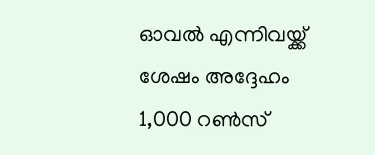ഓവൽ എന്നിവയ്ക്ക് ശേഷം അദ്ദേഹം 1,000 റൺസ്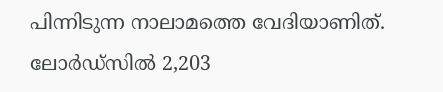പിന്നിടുന്ന നാലാമത്തെ വേദിയാണിത്. ലോർഡ്‌സിൽ 2,203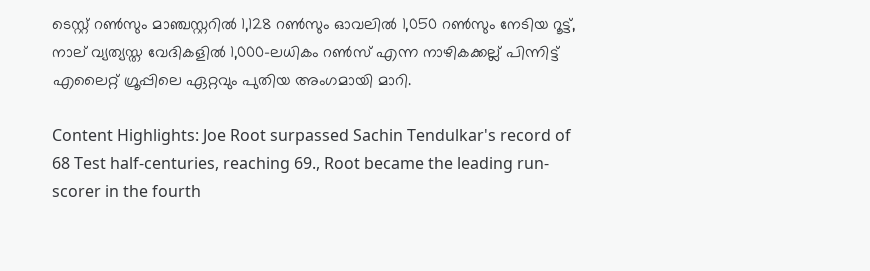ടെസ്റ്റ് റൺസും മാഞ്ചസ്റ്ററിൽ 1,128 റൺസും ഓവലിൽ 1,050 റൺസും നേടിയ റൂട്ട്, നാല് വ്യത്യസ്ത വേദികളിൽ 1,000-ലധികം റൺസ് എന്ന നാഴികക്കല്ല് പിന്നിട്ട് എലൈറ്റ് ഗ്രൂപ്പിലെ ഏറ്റവും പുതിയ അംഗമായി മാറി.

Content Highlights: Joe Root surpassed Sachin Tendulkar's record of 68 Test half-centuries, reaching 69., Root became the leading run-scorer in the fourth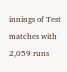innings of Test matches with 2,059 runs